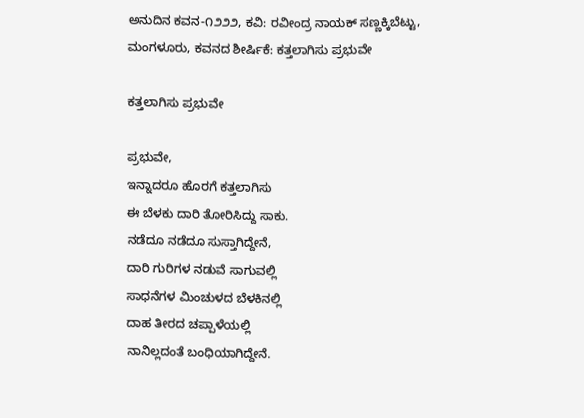ಅನುದಿನ ಕವನ-೧೨೨೨, ಕವಿ: ರವೀಂದ್ರ ನಾಯಕ್ ಸಣ್ಣಕ್ಕಿಬೆಟ್ಟು, ಮಂಗಳೂರು, ಕವನದ ಶೀರ್ಷಿಕೆ: ಕತ್ತಲಾಗಿಸು ಪ್ರಭುವೇ

ಕತ್ತಲಾಗಿಸು ಪ್ರಭುವೇ

ಪ್ರಭುವೇ,
ಇನ್ನಾದರೂ ಹೊರಗೆ ಕತ್ತಲಾಗಿಸು
ಈ ಬೆಳಕು ದಾರಿ ತೋರಿಸಿದ್ದು ಸಾಕು.
ನಡೆದೂ ನಡೆದೂ ಸುಸ್ತಾಗಿದ್ದೇನೆ,
ದಾರಿ ಗುರಿಗಳ ನಡುವೆ ಸಾಗುವಲ್ಲಿ
ಸಾಧನೆಗಳ ಮಿಂಚುಳದ ಬೆಳಕಿನಲ್ಲಿ
ದಾಹ ತೀರದ ಚಪ್ಪಾಳೆಯಲ್ಲಿ
ನಾನಿಲ್ಲದಂತೆ ಬಂಧಿಯಾಗಿದ್ದೇನೆ.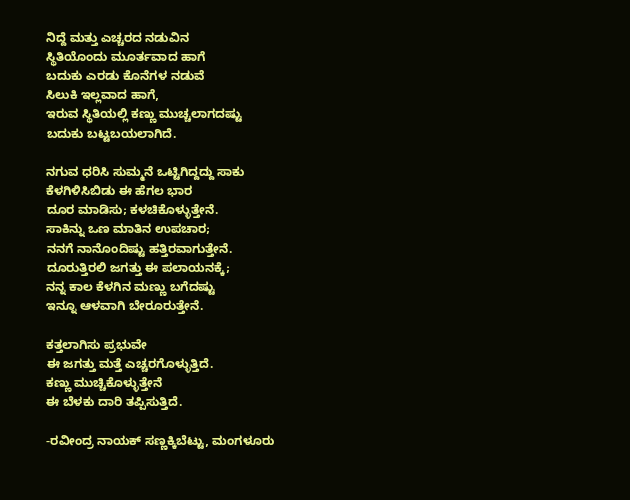ನಿದ್ದೆ ಮತ್ತು ಎಚ್ಚರದ ನಡುವಿನ
ಸ್ಥಿತಿಯೊಂದು ಮೂರ್ತವಾದ ಹಾಗೆ
ಬದುಕು ಎರಡು ಕೊನೆಗಳ ನಡುವೆ
ಸಿಲುಕಿ ಇಲ್ಲವಾದ ಹಾಗೆ,
ಇರುವ ಸ್ಥಿತಿಯಲ್ಲಿ ಕಣ್ಣು ಮುಚ್ಚಲಾಗದಷ್ಟು
ಬದುಕು ಬಟ್ಟಬಯಲಾಗಿದೆ.

ನಗುವ ಧರಿಸಿ ಸುಮ್ಮನೆ ಒಟ್ಟಿಗಿದ್ದದ್ದು ಸಾಕು
ಕೆಳಗಿಳಿಸಿಬಿಡು ಈ ಹೆಗಲ ಭಾರ
ದೂರ ಮಾಡಿಸು; ಕಳಚಿಕೊಳ್ಳುತ್ತೇನೆ.
ಸಾಕಿನ್ನು ಒಣ ಮಾತಿನ ಉಪಚಾರ;
ನನಗೆ ನಾನೊಂದಿಷ್ಟು ಹತ್ತಿರವಾಗುತ್ತೇನೆ.
ದೂರುತ್ತಿರಲಿ ಜಗತ್ತು ಈ ಪಲಾಯನಕ್ಕೆ;
ನನ್ನ ಕಾಲ ಕೆಳಗಿನ ಮಣ್ಣು ಬಗೆದಷ್ಟು
ಇನ್ನೂ ಆಳವಾಗಿ ಬೇರೂರುತ್ತೇನೆ.

ಕತ್ತಲಾಗಿಸು ಪ್ರಭುವೇ
ಈ ಜಗತ್ತು ಮತ್ತೆ ಎಚ್ಚರಗೊಳ್ಳುತ್ತಿದೆ.
ಕಣ್ಣು ಮುಚ್ಚಿಕೊಳ್ಳುತ್ತೇನೆ
ಈ ಬೆಳಕು ದಾರಿ ತಪ್ಪಿಸುತ್ತಿದೆ.

-ರವೀಂದ್ರ ನಾಯಕ್ ಸಣ್ಣಕ್ಕಿಬೆಟ್ಟು, ಮಂಗಳೂರು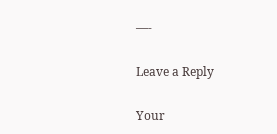—-

Leave a Reply

Your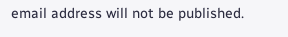email address will not be published.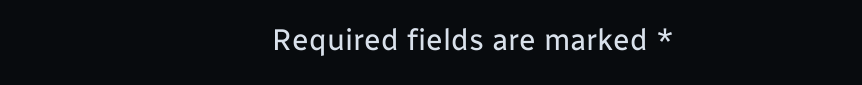Required fields are marked *